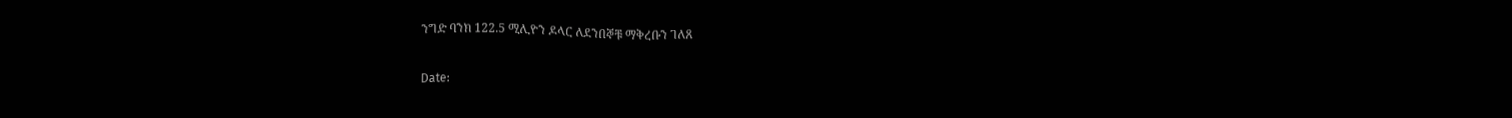ንግድ ባንክ 122.5 ሚሊዮን ዶላር ለደንበኞቹ ማቅረቡን ገለጸ

Date: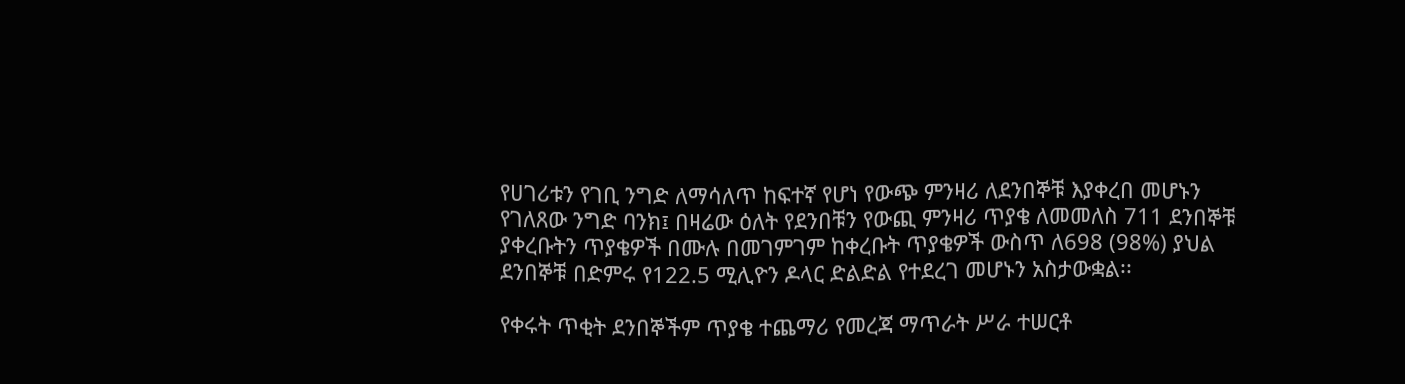የሀገሪቱን የገቢ ንግድ ለማሳለጥ ከፍተኛ የሆነ የውጭ ምንዛሪ ለደንበኞቹ እያቀረበ መሆኑን የገለጸው ንግድ ባንክ፤ በዛሬው ዕለት የደንበቹን የውጪ ምንዛሪ ጥያቄ ለመመለስ 711 ደንበኞቹ ያቀረቡትን ጥያቄዎች በሙሉ በመገምገም ከቀረቡት ጥያቄዎች ውስጥ ለ698 (98%) ያህል ደንበኞቹ በድምሩ የ122.5 ሚሊዮን ዶላር ድልድል የተደረገ መሆኑን አስታውቋል፡፡

የቀሩት ጥቂት ደንበኞችም ጥያቄ ተጨማሪ የመረጃ ማጥራት ሥራ ተሠርቶ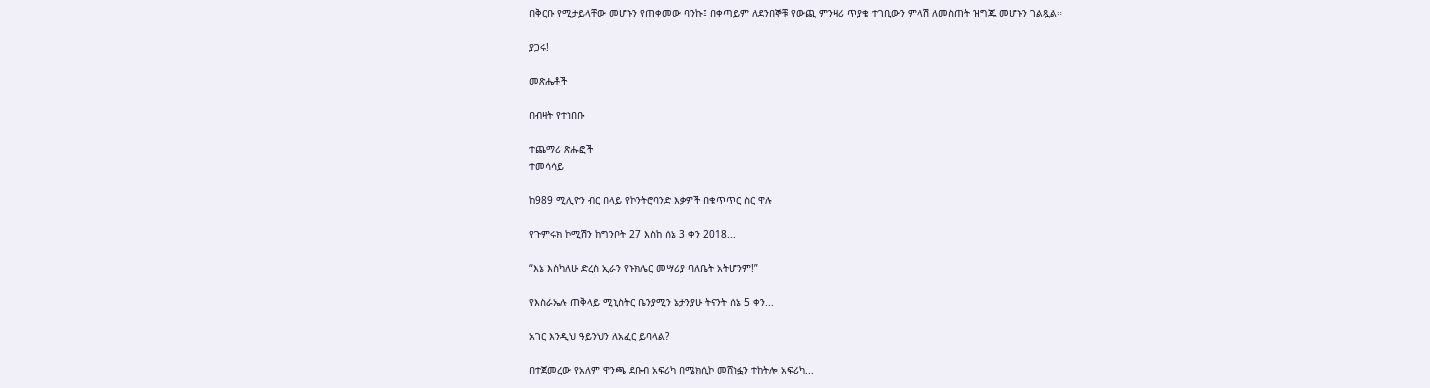በቅርቡ የሚታይላቸው መሆኑን የጠቀመው ባንኩ፤ በቀጣይም ለደንበኞቹ የውጪ ምንዛሪ ጥያቄ ተገቢውን ምላሽ ለመስጠት ዝግጁ መሆኑን ገልጿል።

ያጋሩ!

መጽሔቶች

በብዛት የተነበቡ

ተጨማሪ ጽሑፎች
ተመሳሳይ

ከ989 ሚሊዮን ብር በላይ የኮንትሮባንድ እቃዎች በቁጥጥር ስር ዋሉ

የጉምሩክ ኮሚሽን ከግንቦት 27 እስከ ሰኔ 3 ቀን 2018...

“እኔ እስካለሁ ድረስ ኢራን የኑክሌር መሣሪያ ባለቤት አትሆንም!”

የእስራኤሉ ጠቅላይ ሚኒስትር ቤንያሚን ኔታንያሁ ትናንት ሰኔ 5 ቀን...

አገር እንዲህ ዓይንህን ለአፈር ይባላል?

በተጀመረው የአለም ዋንጫ ደቡብ አፍሪካ በሜክሲኮ መሸነፏን ተከትሎ አፍሪካ...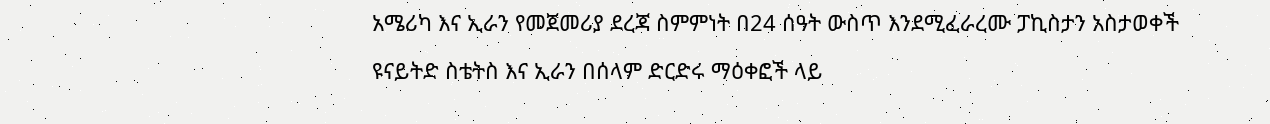አሜሪካ እና ኢራን የመጀመሪያ ደረጃ ስምምነት በ24 ሰዓት ውስጥ እንደሚፈራረሙ ፓኪስታን አስታወቀች

ዩናይትድ ስቴትስ እና ኢራን በሰላም ድርድሩ ማዕቀፎች ላይ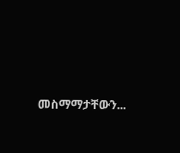መስማማታቸውን...